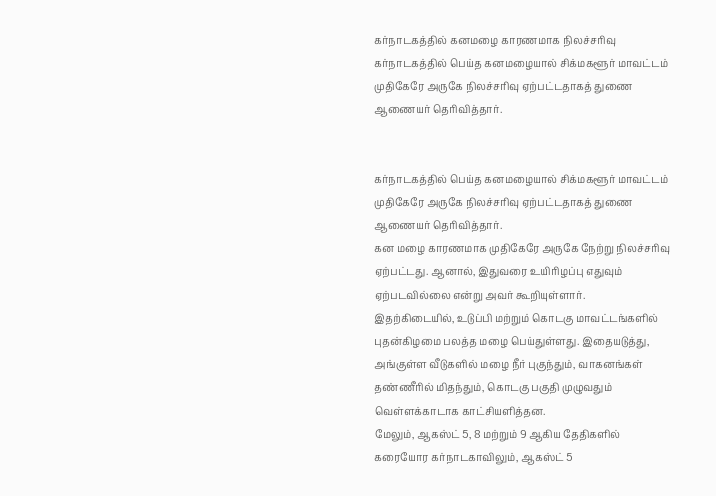கர்நாடகத்தில் கனமழை காரணமாக நிலச்சரிவு
கர்நாடகத்தில் பெய்த கனமழையால் சிக்மகளூர் மாவட்டம் முதிகேரே அருகே நிலச்சரிவு ஏற்பட்டதாகத் துணை ஆணையர் தெரிவித்தார்.


கர்நாடகத்தில் பெய்த கனமழையால் சிக்மகளூர் மாவட்டம் முதிகேரே அருகே நிலச்சரிவு ஏற்பட்டதாகத் துணை ஆணையர் தெரிவித்தார்.
கன மழை காரணமாக முதிகேரே அருகே நேற்று நிலச்சரிவு ஏற்பட்டது. ஆனால், இதுவரை உயிரிழப்பு எதுவும் ஏற்படவில்லை என்று அவர் கூறியுள்ளார்.
இதற்கிடையில், உடுப்பி மற்றும் கொடகு மாவட்டங்களில் புதன்கிழமை பலத்த மழை பெய்துள்ளது. இதையடுத்து, அங்குள்ள வீடுகளில் மழை நீர் புகுந்தும், வாகனங்கள் தண்ணீரில் மிதந்தும், கொடகு பகுதி முழுவதும் வெள்ளக்காடாக காட்சியளித்தன.
மேலும், ஆகஸ்ட் 5, 8 மற்றும் 9 ஆகிய தேதிகளில் கரையோர கர்நாடகாவிலும், ஆகஸ்ட் 5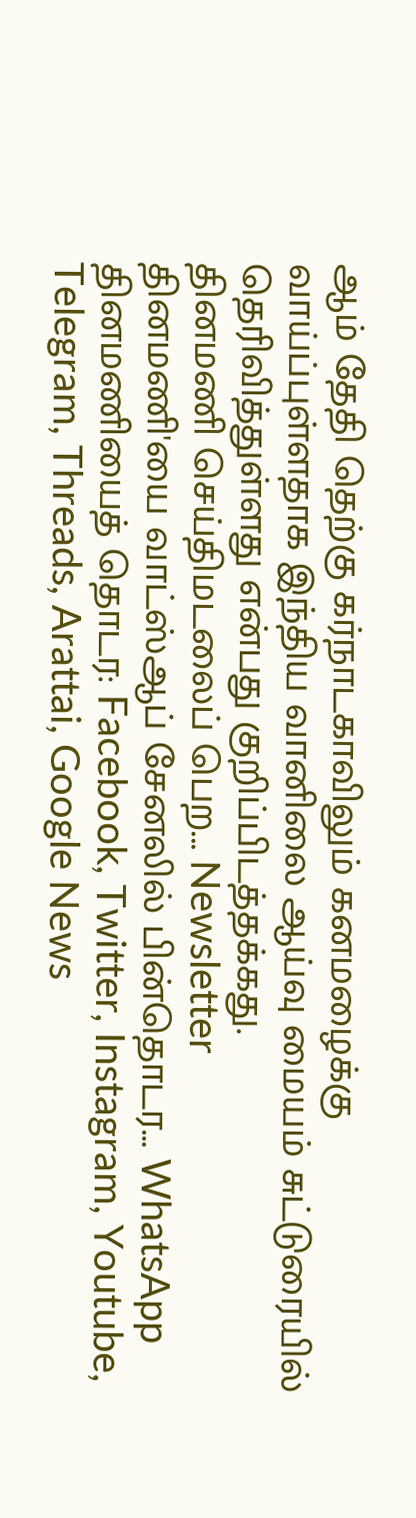ஆம் தேதி தெற்கு கர்நாடகாவிலும் கனமழைக்கு வாய்ப்புள்ளதாக இந்திய வானிலை ஆய்வு மையம் சுட்டுரையில் தெரிவித்துள்ளது என்பது குறிப்பிடத்தக்கது.
தினமணி செய்திமடலைப் பெற... Newsletter
தினமணி'யை வாட்ஸ்ஆப் சேனலில் பின்தொடர... WhatsApp
தினமணியைத் தொடர: Facebook, Twitter, Instagram, Youtube, Telegram, Threads, Arattai, Google News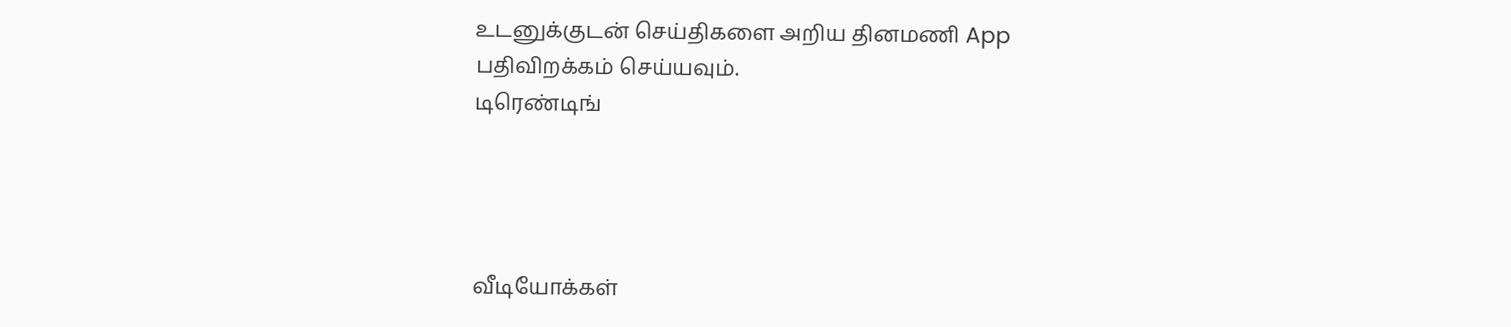உடனுக்குடன் செய்திகளை அறிய தினமணி App பதிவிறக்கம் செய்யவும்.
டிரெண்டிங்




வீடியோக்கள்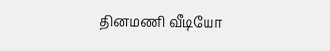தினமணி வீடியோ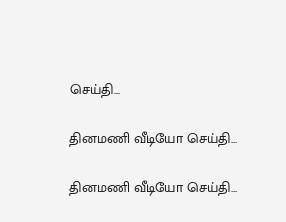செய்தி...

தினமணி வீடியோ செய்தி...

தினமணி வீடியோ செய்தி...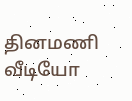தினமணி வீடியோ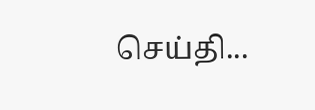செய்தி...